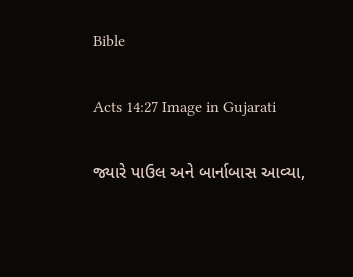Bible

Acts 14:27 Image in Gujarati

જ્યારે પાઉલ અને બાર્નાબાસ આવ્યા,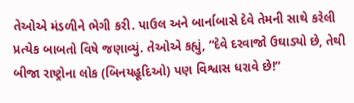તેઓએ મંડળીને ભેગી કરી. પાઉલ અને બાર્નાબાસે દેવે તેમની સાથે કરેલી પ્રત્યેક બાબતો વિષે જણાવ્યું. તેઓએ કહ્યું, “દેવે દરવાજો ઉઘાડ્યો છે, તેથી બીજા રાષ્ટ્રોના લોક (બિનયહૂદિઓ) પણ વિશ્વાસ ધરાવે છે!”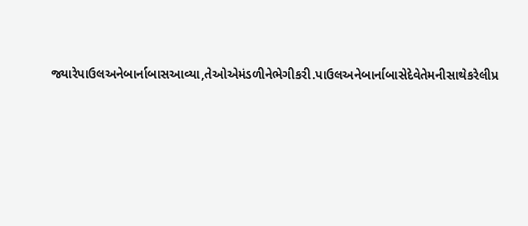જ્યારેપાઉલઅનેબાર્નાબાસઆવ્યા,તેઓએમંડળીનેભેગીકરી.પાઉલઅનેબાર્નાબાસેદેવેતેમનીસાથેકરેલીપ્ર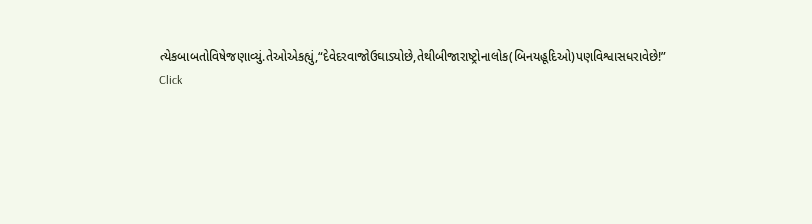ત્યેકબાબતોવિષેજણાવ્યું.તેઓએકહ્યું,“દેવેદરવાજોઉઘાડ્યોછે,તેથીબીજારાષ્ટ્રોનાલોક(બિનયહૂદિઓ)પણવિશ્વાસધરાવેછે!”
Click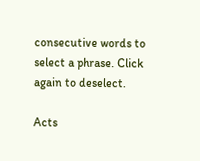consecutive words to select a phrase. Click again to deselect.

Acts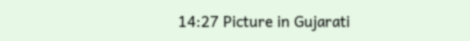14:27 Picture in Gujarati